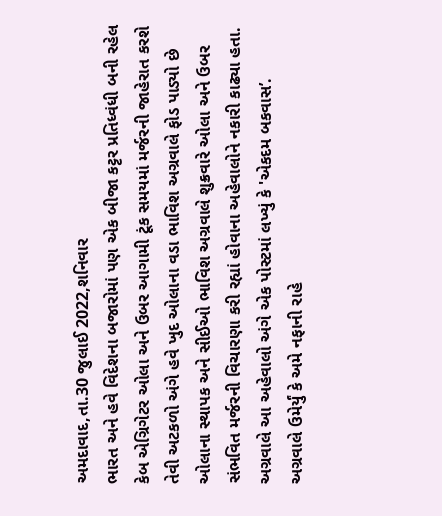અમદાવાદ,તા.30 જુલાઈ 2022,શનિવાર
ભારત અને હવે વિદેશના બજારોમાં પણ એક બીજા કટ્ટર પ્રતિધ્વંધી બની રહેલ કેબ એગ્રિગેટર ઓલા અને ઉબર આગામી ટૂંક સમયમાં મર્જરની જાહેરાત કરશે તેવી અટકળો અંગે હવે ખુદ ઓલાના વડા ભાવિશ અગ્રવાલે ફોડ પાડ્યો છે
ઓલાના સ્થાપક અને સીઈઓ ભાવિશ અગ્રવાલે શુક્રવારે ઓલા અને ઉબર સંભવિત મર્જરની વિચારણા કરી રહ્યાં હોવાના અહેવાલોને નકારી કાઢ્યા હતા. અગ્રવાલે આ અહેવાલો અંગે એક પોસ્ટમાં લખ્યું કે 'એકદમ બકવાસ’.
અગ્રવાલે ઉમેર્યું કે અમે નફાની રાહે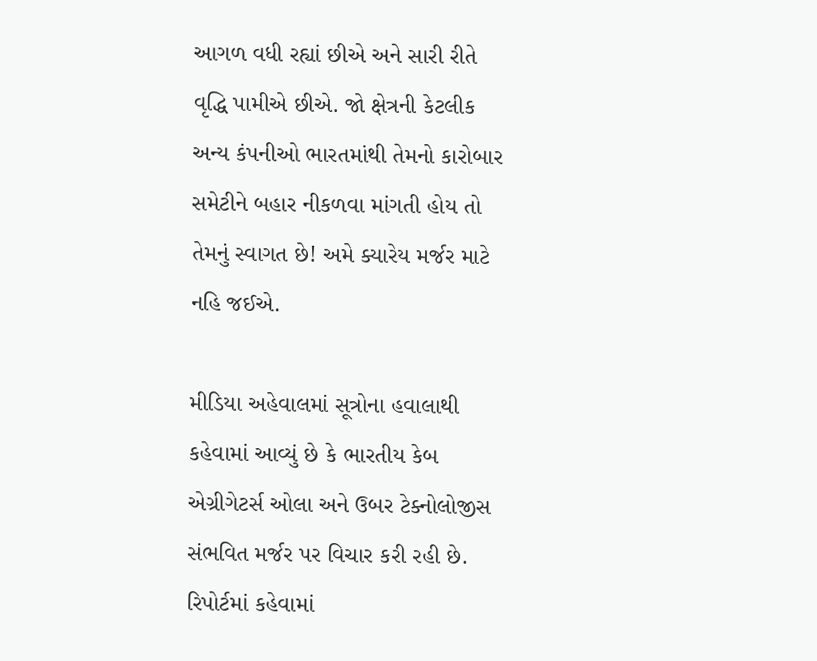આગળ વધી રહ્યાં છીએ અને સારી રીતે વૃદ્ધિ પામીએ છીએ. જો ક્ષેત્રની કેટલીક અન્ય કંપનીઓ ભારતમાંથી તેમનો કારોબાર સમેટીને બહાર નીકળવા માંગતી હોય તો તેમનું સ્વાગત છે! અમે ક્યારેય મર્જર માટે નહિ જઈએ.

મીડિયા અહેવાલમાં સૂત્રોના હવાલાથી કહેવામાં આવ્યું છે કે ભારતીય કેબ એગ્રીગેટર્સ ઓલા અને ઉબર ટેક્નોલોજીસ સંભવિત મર્જર પર વિચાર કરી રહી છે. રિપોર્ટમાં કહેવામાં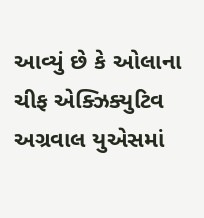આવ્યું છે કે ઓલાના ચીફ એક્ઝિક્યુટિવ અગ્રવાલ યુએસમાં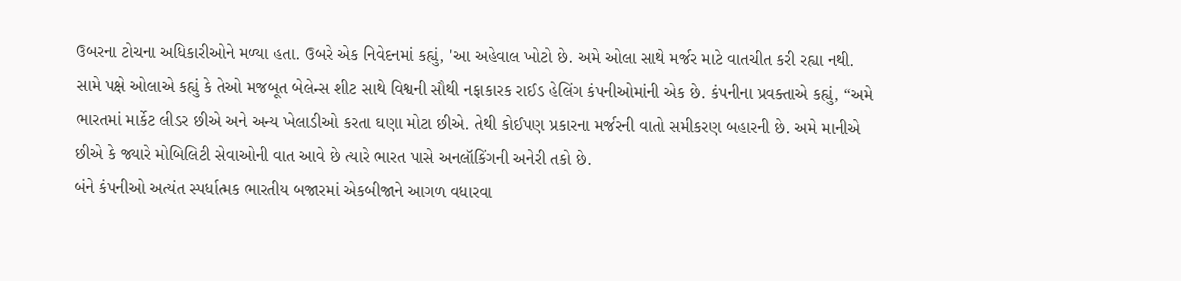ઉબરના ટોચના અધિકારીઓને મળ્યા હતા. ઉબરે એક નિવેદનમાં કહ્યું, 'આ અહેવાલ ખોટો છે. અમે ઓલા સાથે મર્જર માટે વાતચીત કરી રહ્યા નથી.
સામે પક્ષે ઓલાએ કહ્યું કે તેઓ મજબૂત બેલેન્સ શીટ સાથે વિશ્વની સૌથી નફાકારક રાઈડ હેલિંગ કંપનીઓમાંની એક છે. કંપનીના પ્રવક્તાએ કહ્યું, “અમે ભારતમાં માર્કેટ લીડર છીએ અને અન્ય ખેલાડીઓ કરતા ઘણા મોટા છીએ. તેથી કોઈપણ પ્રકારના મર્જરની વાતો સમીકરણ બહારની છે. અમે માનીએ છીએ કે જ્યારે મોબિલિટી સેવાઓની વાત આવે છે ત્યારે ભારત પાસે અનલૉકિંગની અનેરી તકો છે.
બંને કંપનીઓ અત્યંત સ્પર્ધાત્મક ભારતીય બજારમાં એકબીજાને આગળ વધારવા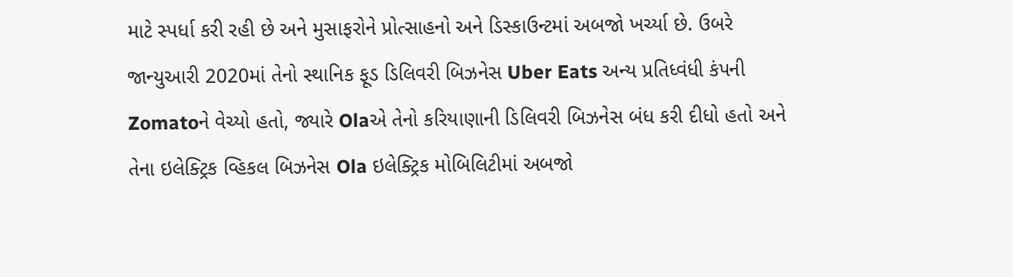માટે સ્પર્ધા કરી રહી છે અને મુસાફરોને પ્રોત્સાહનો અને ડિસ્કાઉન્ટમાં અબજો ખર્ચ્યા છે. ઉબરે જાન્યુઆરી 2020માં તેનો સ્થાનિક ફૂડ ડિલિવરી બિઝનેસ Uber Eats અન્ય પ્રતિધ્વંધી કંપની Zomatoને વેચ્યો હતો, જ્યારે Olaએ તેનો કરિયાણાની ડિલિવરી બિઝનેસ બંધ કરી દીધો હતો અને તેના ઇલેક્ટ્રિક વ્હિકલ બિઝનેસ Ola ઇલેક્ટ્રિક મોબિલિટીમાં અબજો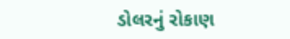ડોલરનું રોકાણ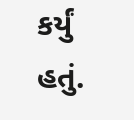કર્યું હતું.